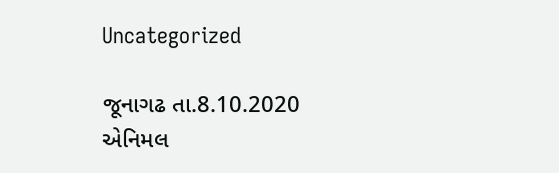Uncategorized

જૂનાગઢ તા.8.10.2020 એનિમલ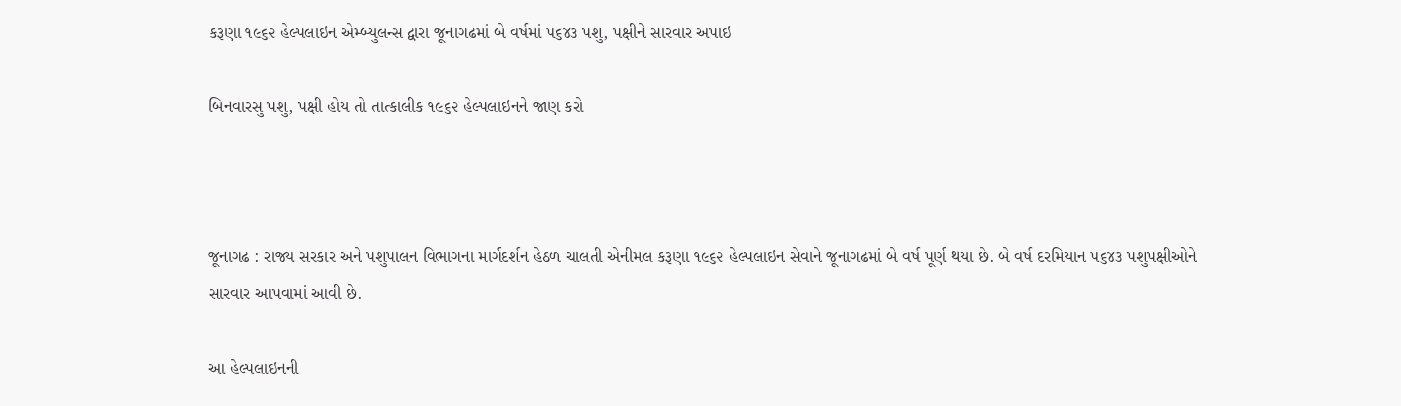કરૂણા ૧૯૬૨ હેલ્‍પલાઇન એમ્‍બ્યુલન્‍સ દ્વારા જૂનાગઢમાં બે વર્ષમાં ૫૬૪૩ પશુ, પક્ષીને સારવાર અપાઇ

બિનવારસુ પશુ, પક્ષી હોય તો તાત્‍કાલીક ૧૯૬૨ હેલ્‍પલાઇનને જાણ કરો



જૂનાગઢ : રાજ્ય સરકાર અને પશુપાલન વિભાગના માર્ગદર્શન હેઠળ ચાલતી એનીમલ કરૂણા ૧૯૬૨ હેલ્‍પલાઇન સેવાને જૂનાગઢમાં બે વર્ષ પૂર્ણ થયા છે. બે વર્ષ દરમિયાન ૫૬૪૩ પશુપક્ષીઓને સારવાર આપવામાં આવી છે.

આ હેલ્‍પલાઇનની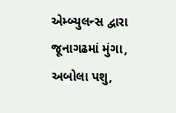એમ્બ્યુલન્‍સ દ્વારા જૂનાગઢમાં મુંગા, અબોલા પશુ,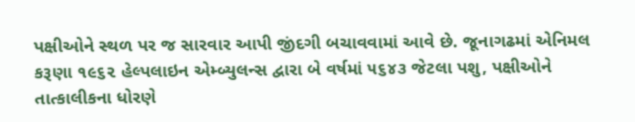પક્ષીઓને સ્‍થળ પર જ સારવાર આપી જીંદગી બચાવવામાં આવે છે. જૂનાગઢમાં એનિમલ કરૂણા ૧૯૬૨ હેલ્‍પલાઇન એમ્‍બ્યુલન્‍સ દ્વારા બે વર્ષમાં ૫૬૪૩ જેટલા પશુ, પક્ષીઓને તાત્‍કાલીકના ધોરણે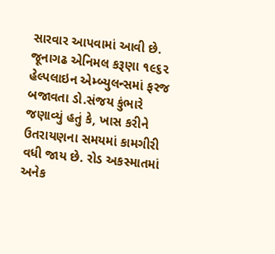સારવાર આપવામાં આવી છે. જૂનાગઢ એનિમલ કરૂણા ૧૯૬૨ હેલ્‍પલાઇન એમ્‍બ્યુલન્‍સમાં ફરજ બજાવતા ડો.સંજય કુંભારે જણાવ્યું હતું કે, ખાસ કરીને ઉતરાયણના સમયમાં કામગીરી વધી જાય છે. રોડ અકસ્‍માતમાં અનેક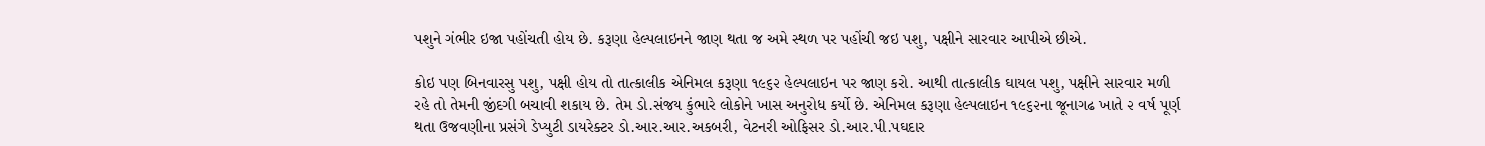પશુને ગંભીર ઇજા પહોંચતી હોય છે. કરૂણા હેલ્‍પલાઇનને જાણ થતા જ અમે સ્‍થળ પર પહોંચી જઇ પશુ, પક્ષીને સારવાર આપીએ છીએ.

કોઇ પણ બિનવારસુ પશુ, પક્ષી હોય તો તાત્‍કાલીક એનિમલ કરૂણા ૧૯૬૨ હેલ્‍પલાઇન પર જાણ કરો. આથી તાત્‍કાલીક ઘાયલ પશુ, પક્ષીને સારવાર મળી રહે તો તેમની જીંદગી બચાવી શકાય છે. તેમ ડો.સંજય કુંભારે લોકોને ખાસ અનુરોધ કર્યો છે. એનિમલ કરૂણા હેલ્‍પલાઇન ૧૯૬૨ના જૂનાગઢ ખાતે ૨ વર્ષ પૂર્ણ થતા ઉજવણીના પ્રસંગે ડેપ્‍યુટી ડાયરેક્ટર ડો.આર.આર.અકબરી, વેટનરી ઓફિસર ડો.આર.પી.પઘદાર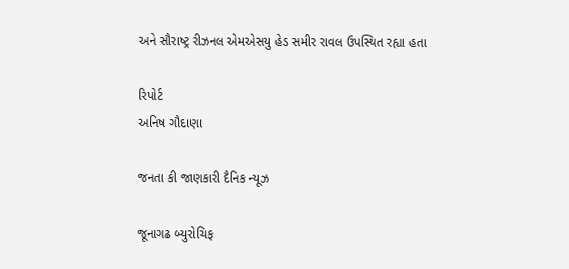અને સૌરાષ્‍ટ્ર રીઝનલ એમએસયુ હેડ સમીર રાવલ ઉપસ્થિત રહ્યા હતા

રિપોર્ટ
અનિષ ગૌદાણા

જનતા કી જાણકારી દૈનિક ન્યૂઝ

જૂનાગઢ બ્યુરોચિફ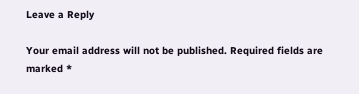Leave a Reply

Your email address will not be published. Required fields are marked *